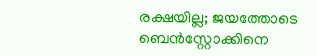രക്ഷയില്ല; ജയത്തോടെ ബെൻസ്റ്റോക്കിനെ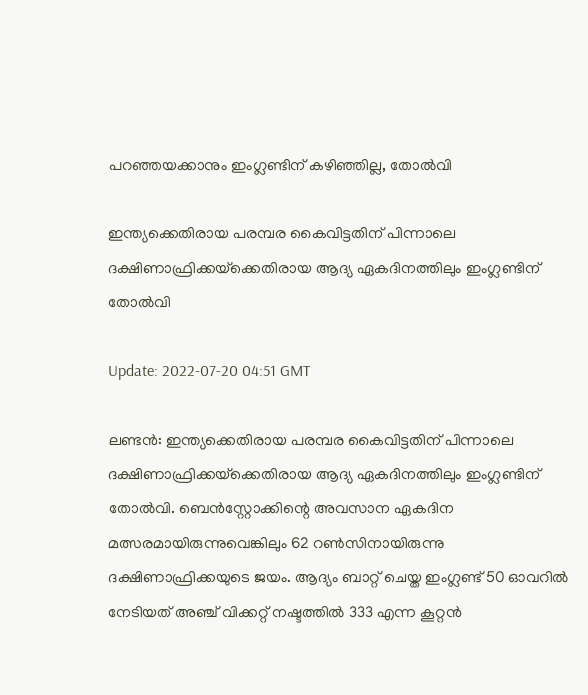പറഞ്ഞയക്കാനും ഇംഗ്ലണ്ടിന് കഴിഞ്ഞില്ല, തോല്‍വി

ഇന്ത്യക്കെതിരായ പരമ്പര കൈവിട്ടതിന് പിന്നാലെ ദക്ഷിണാഫ്രിക്കയ്‌ക്കെതിരായ ആദ്യ ഏകദിനത്തിലും ഇംഗ്ലണ്ടിന് തോൽവി

Update: 2022-07-20 04:51 GMT

ലണ്ടന്‍: ഇന്ത്യക്കെതിരായ പരമ്പര കൈവിട്ടതിന് പിന്നാലെ ദക്ഷിണാഫ്രിക്കയ്‌ക്കെതിരായ ആദ്യ ഏകദിനത്തിലും ഇംഗ്ലണ്ടിന് തോൽവി. ബെൻസ്റ്റോക്കിന്റെ അവസാന ഏകദിന മത്സരമായിരുന്നുവെങ്കിലും 62 റൺസിനായിരുന്നു ദക്ഷിണാഫ്രിക്കയുടെ ജയം. ആദ്യം ബാറ്റ് ചെയ്ത ഇംഗ്ലണ്ട് 50 ഓവറിൽ നേടിയത് അഞ്ച് വിക്കറ്റ് നഷ്ടത്തിൽ 333 എന്ന കൂറ്റൻ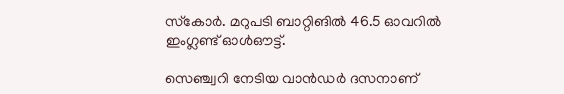സ്‌കോർ. മറുപടി ബാറ്റിങിൽ 46.5 ഓവറിൽ ഇംഗ്ലണ്ട് ഓൾഔട്ട്.

സെഞ്ച്വറി നേടിയ വാൻഡർ ദസനാണ്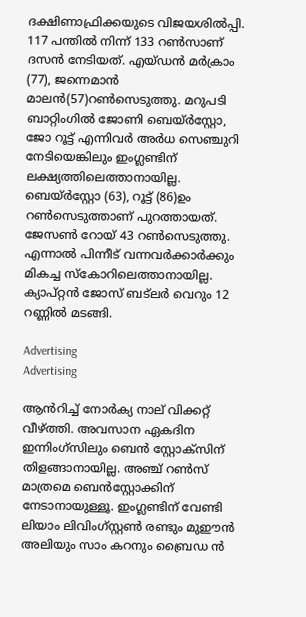ദക്ഷിണാഫ്രിക്കയുടെ വിജയശിൽപ്പി. 117 പന്തിൽ നിന്ന് 133 റൺസാണ് ദസൻ നേടിയത്. എയ്ഡൻ മർക്രാം (77), ജന്നെമാൻ മാലൻ(57)റൺസെടുത്തു. മറുപടി ബാറ്റിംഗില്‍ ജോണി ബെയ്ർസ്റ്റോ, ജോ റൂട്ട് എന്നിവർ അർധ സെഞ്ചുറി നേടിയെങ്കിലും ഇംഗ്ലണ്ടിന് ലക്ഷ്യത്തിലെത്താനായില്ല. ബെയ്ർസ്റ്റോ (63), റൂട്ട് (86)ഉം റൺസെടുത്താണ് പുറത്തായത്. ജേസൺ റോയ് 43 റൺസെടുത്തു. എന്നാൽ പിന്നീട് വന്നവർക്കാർക്കും മികച്ച സ്കോറിലെത്താനായില്ല. ക്യാപ്റ്റന്‍ ജോസ് ബട്‌ലര്‍ വെറും 12 റണ്ണില്‍ മടങ്ങി.

Advertising
Advertising

ആന്‍‌റിച്ച് നോര്‍ക്യ നാല് വിക്കറ്റ് വീഴ്‌ത്തി. അവസാന ഏകദിന ഇന്നിംഗ്‌സിലും ബെന്‍ സ്റ്റോക്‌സിന് തിളങ്ങാനായില്ല. അഞ്ച് റണ്‍സ് മാത്രമെ ബെന്‍സ്റ്റോക്കിന് നേടാനായുള്ളൂ. ഇംഗ്ലണ്ടിന് വേണ്ടി ലിയാം ലിവിംഗ്‌സ്റ്റണ്‍ രണ്ടും മുഈൻ അലിയും സാം കറനും ബ്രൈഡ ന്‍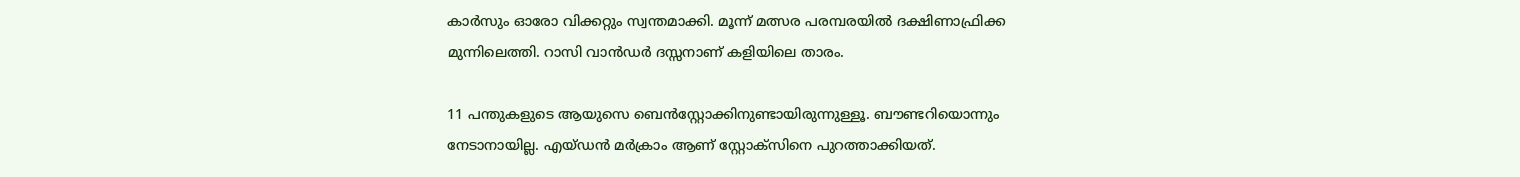കാര്‍സും ഓരോ വിക്കറ്റും സ്വന്തമാക്കി. മൂന്ന് മത്സര പരമ്പരയിൽ ദക്ഷിണാഫ്രിക്ക മുന്നിലെത്തി. റാസി വാൻഡർ ദസ്സനാണ് കളിയിലെ താരം.

11 പന്തുകളുടെ ആയുസെ ബെന്‍സ്റ്റോക്കിനുണ്ടായിരുന്നുള്ളൂ. ബൗണ്ടറിയൊന്നും നേടാനായില്ല. എയ്ഡന്‍ മര്‍ക്രാം ആണ് സ്റ്റോക്സിനെ പുറത്താക്കിയത്.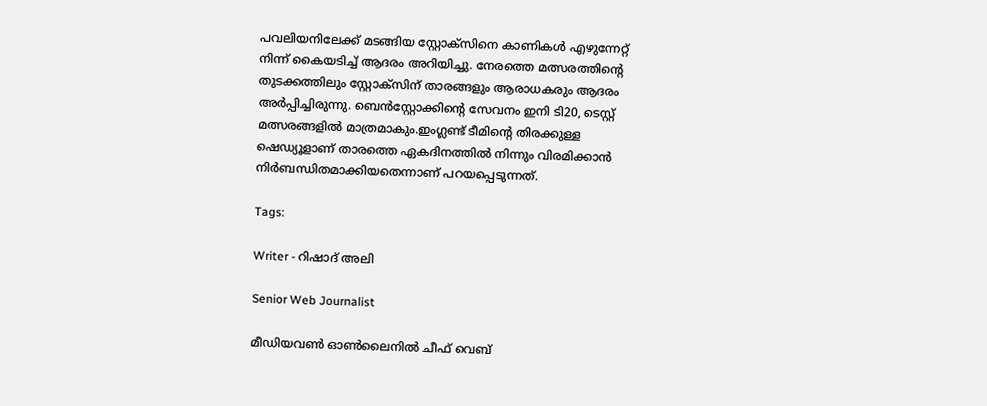പവലിയനിലേക്ക് മടങ്ങിയ സ്റ്റോക്സിനെ കാണികൾ എഴുന്നേറ്റ് നിന്ന് കൈയടിച്ച് ആദരം അറിയിച്ചു. നേരത്തെ മത്സരത്തിന്‍റെ തുടക്കത്തിലും സ്റ്റോക്സിന് താരങ്ങളും ആരാധകരും ആദരം അര്‍പ്പിച്ചിരുന്നു. ബെന്‍സ്റ്റോക്കിന്റെ സേവനം ഇനി ടി20, ടെസ്റ്റ് മത്സരങ്ങളില്‍ മാത്രമാകും.ഇംഗ്ലണ്ട് ടീമിന്റെ തിരക്കുള്ള ഷെഡ്യൂളാണ് താരത്തെ ഏകദിനത്തില്‍ നിന്നും വിരമിക്കാന്‍ നിര്‍ബന്ധിതമാക്കിയതെന്നാണ് പറയപ്പെടുന്നത്.

Tags:

Writer - റിഷാദ് അലി

Senior Web Journalist

മീഡിയവൺ ഓൺലൈനിൽ ചീഫ് വെബ്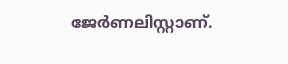ജേർണലിസ്റ്റാണ്.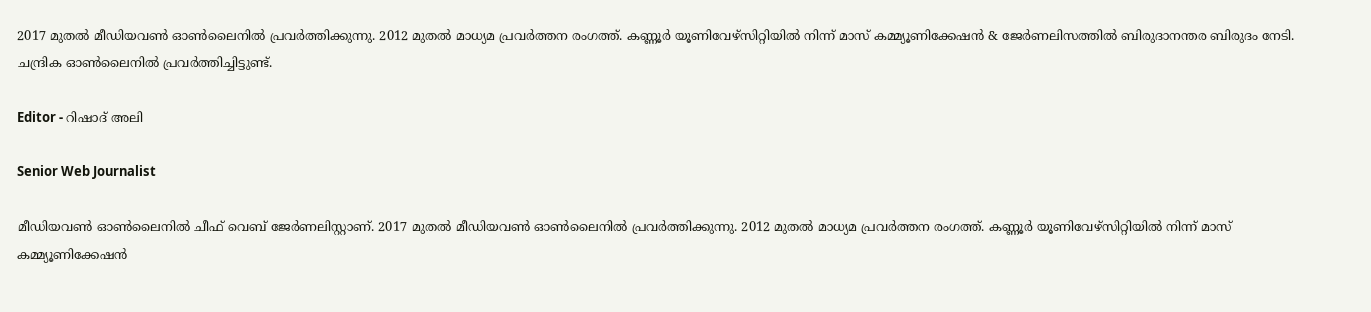2017 മുതൽ മീഡിയവൺ ഓൺലൈനിൽ പ്രവർത്തിക്കുന്നു. 2012 മുതൽ മാധ്യമ പ്രവർത്തന രംഗത്ത്. കണ്ണൂര്‍ യൂണിവേഴ്‌സിറ്റിയിൽ നിന്ന് മാസ് കമ്മ്യൂണിക്കേഷന്‍ & ജേര്‍ണലിസത്തില്‍ ബിരുദാനന്തര ബിരുദം നേടി. ചന്ദ്രിക ഓണ്‍ലൈനില്‍ പ്രവര്‍ത്തിച്ചിട്ടുണ്ട്.

Editor - റിഷാദ് അലി

Senior Web Journalist

മീഡിയവൺ ഓൺലൈനിൽ ചീഫ് വെബ് ജേർണലിസ്റ്റാണ്. 2017 മുതൽ മീഡിയവൺ ഓൺലൈനിൽ പ്രവർത്തിക്കുന്നു. 2012 മുതൽ മാധ്യമ പ്രവർത്തന രംഗത്ത്. കണ്ണൂര്‍ യൂണിവേഴ്‌സിറ്റിയിൽ നിന്ന് മാസ് കമ്മ്യൂണിക്കേഷന്‍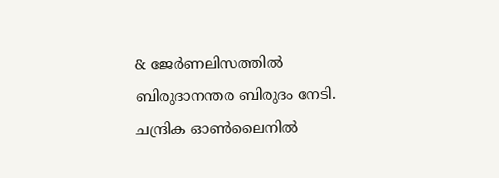& ജേര്‍ണലിസത്തില്‍ ബിരുദാനന്തര ബിരുദം നേടി. ചന്ദ്രിക ഓണ്‍ലൈനില്‍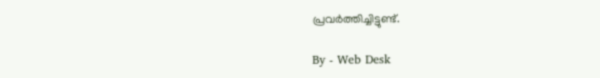പ്രവര്‍ത്തിച്ചിട്ടുണ്ട്.

By - Web Desk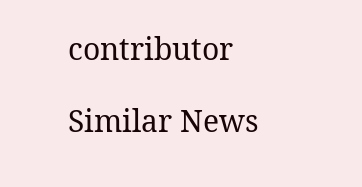contributor

Similar News